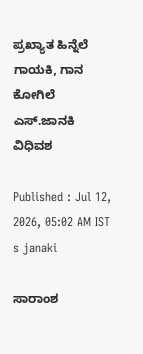ಪ್ರಖ್ಯಾತ ಹಿನ್ನೆಲೆ ಗಾಯಕಿ, ಗಾನ ಕೋಗಿಲೆ ಎಸ್‌.ಜಾನಕಿ ವಿಧಿವಶ

Published : Jul 12, 2026, 05:02 AM IST
s janaki

ಸಾರಾಂಶ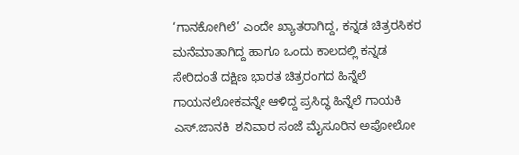‘ಗಾನಕೋಗಿಲೆ’ ಎಂದೇ ಖ್ಯಾತರಾಗಿದ್ದ, ಕನ್ನಡ ಚಿತ್ರರಸಿಕರ ಮನೆಮಾತಾಗಿದ್ದ ಹಾಗೂ ಒಂದು ಕಾಲದಲ್ಲಿ ಕನ್ನಡ ಸೇರಿದಂತೆ ದಕ್ಷಿಣ ಭಾರತ ಚಿತ್ರರಂಗದ ಹಿನ್ನೆಲೆ ಗಾಯನಲೋಕವನ್ನೇ ಆಳಿದ್ದ ಪ್ರಸಿದ್ಧ ಹಿನ್ನೆಲೆ ಗಾಯಕಿ ಎಸ್‌.ಜಾನಕಿ  ಶನಿವಾರ ಸಂಜೆ ಮೈಸೂರಿನ ಅಪೋಲೋ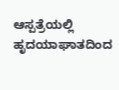ಆಸ್ಪತ್ರೆಯಲ್ಲಿ ಹೃದಯಾಘಾತದಿಂದ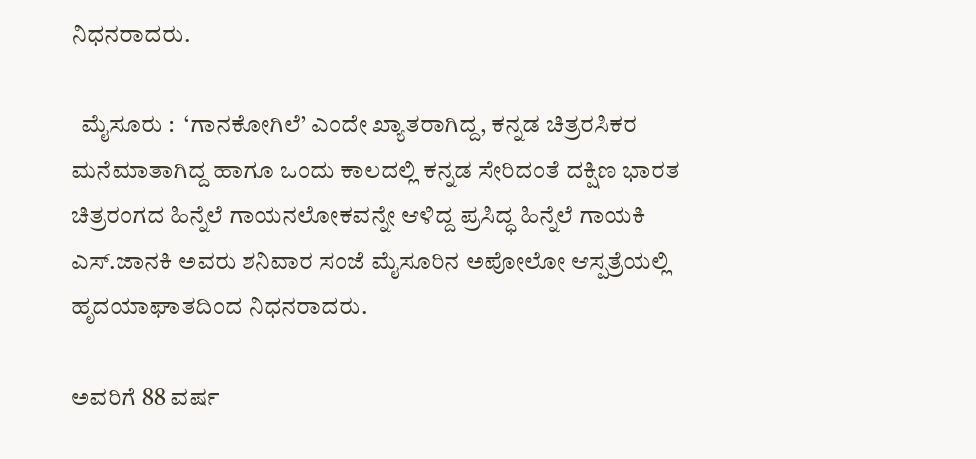ನಿಧನರಾದರು.

  ಮೈಸೂರು :  ‘ಗಾನಕೋಗಿಲೆ’ ಎಂದೇ ಖ್ಯಾತರಾಗಿದ್ದ, ಕನ್ನಡ ಚಿತ್ರರಸಿಕರ ಮನೆಮಾತಾಗಿದ್ದ ಹಾಗೂ ಒಂದು ಕಾಲದಲ್ಲಿ ಕನ್ನಡ ಸೇರಿದಂತೆ ದಕ್ಷಿಣ ಭಾರತ ಚಿತ್ರರಂಗದ ಹಿನ್ನೆಲೆ ಗಾಯನಲೋಕವನ್ನೇ ಆಳಿದ್ದ ಪ್ರಸಿದ್ಧ ಹಿನ್ನೆಲೆ ಗಾಯಕಿ ಎಸ್‌.ಜಾನಕಿ ಅವರು ಶನಿವಾರ ಸಂಜೆ ಮೈಸೂರಿನ ಅಪೋಲೋ ಆಸ್ಪತ್ರೆಯಲ್ಲಿ ಹೃದಯಾಘಾತದಿಂದ ನಿಧನರಾದರು.

ಅವರಿಗೆ 88 ವರ್ಷ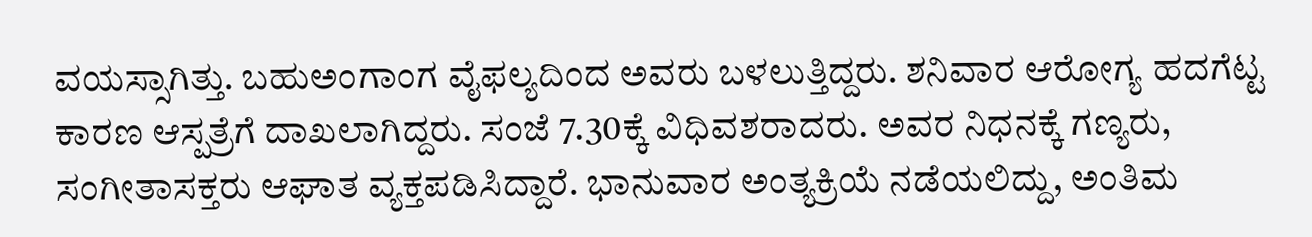ವಯಸ್ಸಾಗಿತ್ತು. ಬಹುಅಂಗಾಂಗ ವೈಫಲ್ಯದಿಂದ ಅವರು ಬಳಲುತ್ತಿದ್ದರು. ಶನಿವಾರ ಆರೋಗ್ಯ ಹದಗೆಟ್ಟ ಕಾರಣ ಆಸ್ಪತ್ರೆಗೆ ದಾಖಲಾಗಿದ್ದರು. ಸಂಜೆ 7.30ಕ್ಕೆ ವಿಧಿವಶರಾದರು. ಅವರ ನಿಧನಕ್ಕೆ ಗಣ್ಯರು, ಸಂಗೀತಾಸಕ್ತರು ಆಘಾತ ವ್ಯಕ್ತಪಡಿಸಿದ್ದಾರೆ. ಭಾನುವಾರ ಅಂತ್ಯಕ್ರಿಯೆ ನಡೆಯಲಿದ್ದು, ಅಂತಿಮ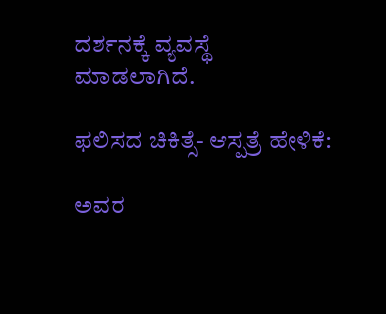ದರ್ಶನಕ್ಕೆ ವ್ಯವಸ್ಥೆ ಮಾಡಲಾಗಿದೆ.

ಫಲಿಸದ ಚಿಕಿತ್ಸೆ- ಆಸ್ಪತ್ರೆ ಹೇಳಿಕೆ:

ಅವರ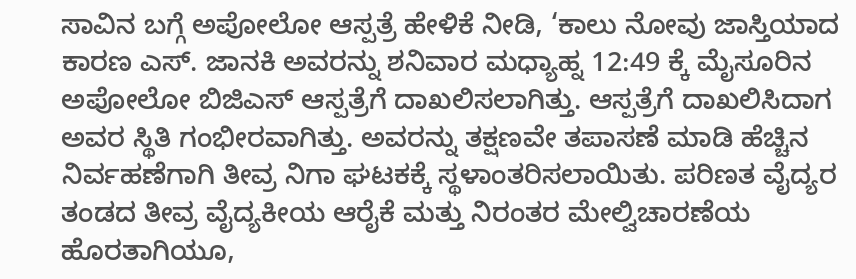ಸಾವಿನ ಬಗ್ಗೆ ಅಪೋಲೋ ಆಸ್ಪತ್ರೆ ಹೇಳಿಕೆ ನೀಡಿ, ‘ಕಾಲು ನೋವು ಜಾಸ್ತಿಯಾದ ಕಾರಣ ಎಸ್. ಜಾನಕಿ ಅವರನ್ನು ಶನಿವಾರ ಮಧ್ಯಾಹ್ನ 12:49 ಕ್ಕೆ ಮೈಸೂರಿನ ಅಪೋಲೋ ಬಿಜಿಎಸ್ ಆಸ್ಪತ್ರೆಗೆ ದಾಖಲಿಸಲಾಗಿತ್ತು. ಆಸ್ಪತ್ರೆಗೆ ದಾಖಲಿಸಿದಾಗ ಅವರ ಸ್ಥಿತಿ ಗಂಭೀರವಾಗಿತ್ತು. ಅವರನ್ನು ತಕ್ಷಣವೇ ತಪಾಸಣೆ ಮಾಡಿ ಹೆಚ್ಚಿನ ನಿರ್ವಹಣೆಗಾಗಿ ತೀವ್ರ ನಿಗಾ ಘಟಕಕ್ಕೆ ಸ್ಥಳಾಂತರಿಸಲಾಯಿತು. ಪರಿಣತ ವೈದ್ಯರ ತಂಡದ ತೀವ್ರ ವೈದ್ಯಕೀಯ ಆರೈಕೆ ಮತ್ತು ನಿರಂತರ ಮೇಲ್ವಿಚಾರಣೆಯ ಹೊರತಾಗಿಯೂ,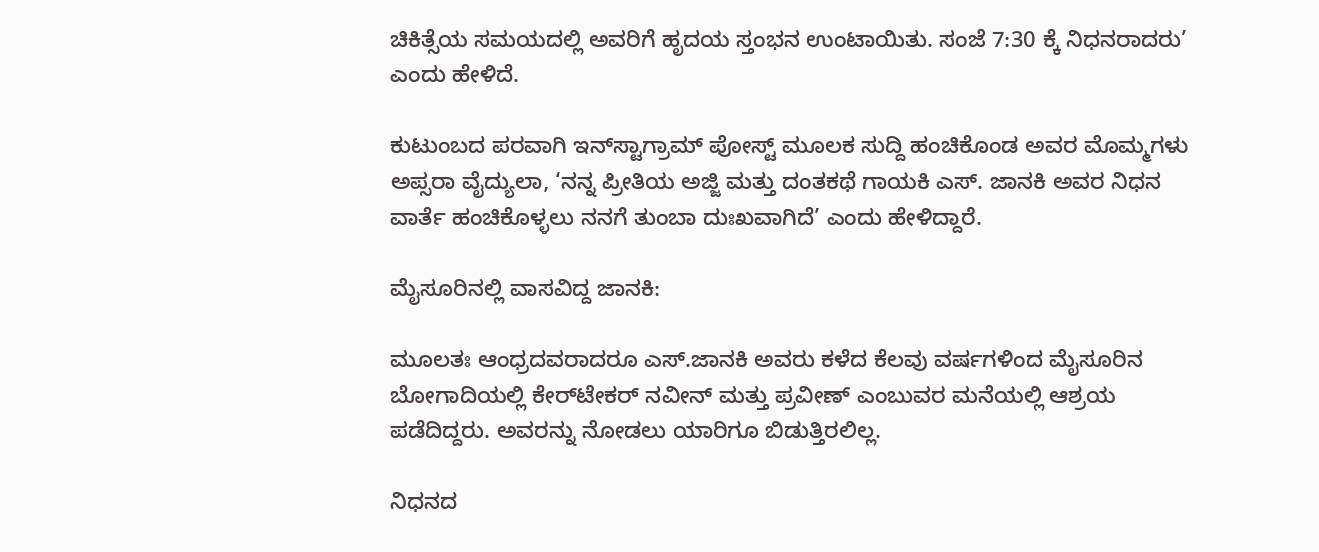ಚಿಕಿತ್ಸೆಯ ಸಮಯದಲ್ಲಿ ಅವರಿಗೆ ಹೃದಯ ಸ್ತಂಭನ ಉಂಟಾಯಿತು. ಸಂಜೆ 7:30 ಕ್ಕೆ ನಿಧನರಾದರು’ ಎಂದು ಹೇಳಿದೆ.

ಕುಟುಂಬದ ಪರವಾಗಿ ಇನ್‌ಸ್ಟಾಗ್ರಾಮ್ ಪೋಸ್ಟ್‌ ಮೂಲಕ ಸುದ್ದಿ ಹಂಚಿಕೊಂಡ ಅವರ ಮೊಮ್ಮಗಳು ಅಪ್ಸರಾ ವೈದ್ಯುಲಾ, ‘ನನ್ನ ಪ್ರೀತಿಯ ಅಜ್ಜಿ ಮತ್ತು ದಂತಕಥೆ ಗಾಯಕಿ ಎಸ್‌. ಜಾನಕಿ ಅವರ ನಿಧನ ವಾರ್ತೆ ಹಂಚಿಕೊಳ್ಳಲು ನನಗೆ ತುಂಬಾ ದುಃಖವಾಗಿದೆ’ ಎಂದು ಹೇಳಿದ್ದಾರೆ.

ಮೈಸೂರಿನಲ್ಲಿ ವಾಸವಿದ್ದ ಜಾನಕಿ:

ಮೂಲತಃ ಆಂಧ್ರದವರಾದರೂ ಎಸ್‌.ಜಾನಕಿ ಅವರು ಕಳೆದ ಕೆಲವು ವರ್ಷಗಳಿಂದ ಮೈಸೂರಿನ ಬೋಗಾದಿಯಲ್ಲಿ ಕೇರ್‌ಟೇಕರ್‌ ನವೀನ್‌ ಮತ್ತು ಪ್ರವೀಣ್‌ ಎಂಬುವರ ಮನೆಯಲ್ಲಿ ಆಶ್ರಯ ಪಡೆದಿದ್ದರು. ಅವರನ್ನು ನೋಡಲು ಯಾರಿಗೂ ಬಿಡುತ್ತಿರಲಿಲ್ಲ.

ನಿಧನದ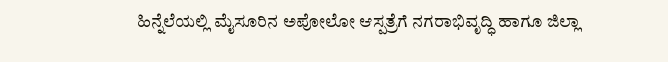ಹಿನ್ನೆಲೆಯಲ್ಲಿ ಮೈಸೂರಿನ ಅಪೋಲೋ ಆಸ್ಪತ್ರೆಗೆ ನಗರಾಭಿವೃದ್ಧಿ ಹಾಗೂ ಜಿಲ್ಲಾ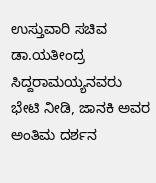ಉಸ್ತುವಾರಿ ಸಚಿವ ಡಾ.ಯತೀಂದ್ರ ಸಿದ್ದರಾಮಯ್ಯನವರು ಭೇಟಿ ನೀಡಿ, ಜಾನಕಿ ಅವರ ಅಂತಿಮ ದರ್ಶನ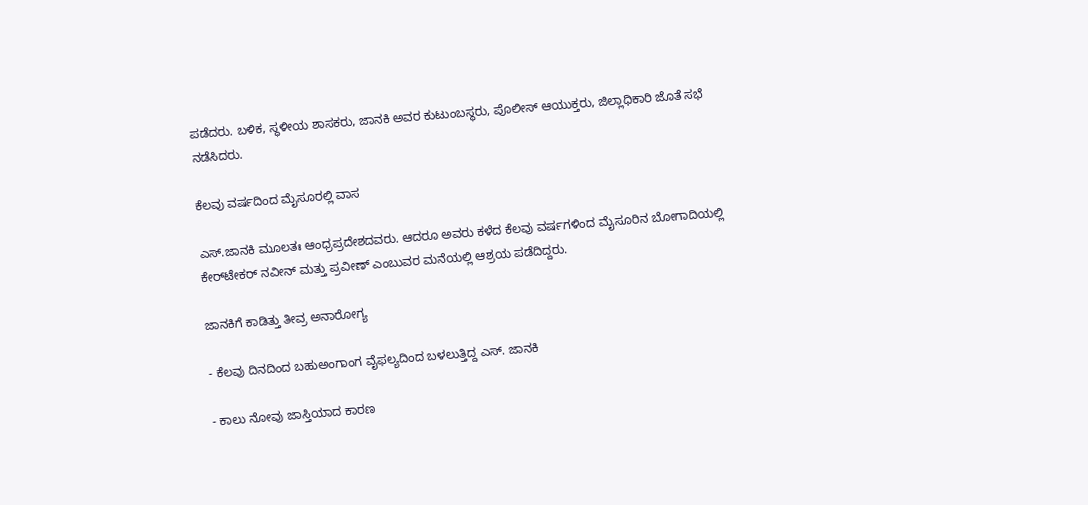ಪಡೆದರು. ಬಳಿಕ, ಸ್ಥಳೀಯ ಶಾಸಕರು, ಜಾನಕಿ ಅವರ ಕುಟುಂಬಸ್ಥರು, ಪೊಲೀಸ್ ಆಯುಕ್ತರು, ಜಿಲ್ಲಾಧಿಕಾರಿ ಜೊತೆ ಸಭೆ ನಡೆಸಿದರು.

ಕೆಲವು ವರ್ಷದಿಂದ ಮೈಸೂರಲ್ಲಿ ವಾಸ

ಎಸ್‌.ಜಾನಕಿ ಮೂಲತಃ ಆಂಧ್ರಪ್ರದೇಶದವರು. ಆದರೂ ಅವರು ಕಳೆದ ಕೆಲವು ವರ್ಷಗಳಿಂದ ಮೈಸೂರಿನ ಬೋಗಾದಿಯಲ್ಲಿ ಕೇರ್‌ಟೇಕರ್‌ ನವೀನ್‌ ಮತ್ತು ಪ್ರವೀಣ್‌ ಎಂಬುವರ ಮನೆಯಲ್ಲಿ ಆಶ್ರಯ ಪಡೆದಿದ್ದರು.

ಜಾನಕಿಗೆ ಕಾಡಿತ್ತು ತೀವ್ರ ಅನಾರೋಗ್ಯ

- ಕೆಲವು ದಿನದಿಂದ ಬಹುಅಂಗಾಂಗ ವೈಫಲ್ಯದಿಂದ ಬಳಲುತ್ತಿದ್ದ ಎಸ್‌. ಜಾನಕಿ

- ಕಾಲು ನೋವು ಜಾಸ್ತಿಯಾದ ಕಾರಣ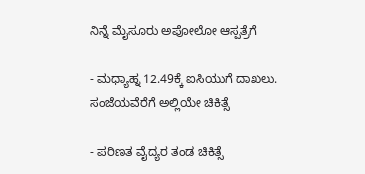ನಿನ್ನೆ ಮೈಸೂರು ಅಪೋಲೋ ಆಸ್ಪತ್ರೆಗೆ

- ಮಧ್ಯಾಹ್ನ 12.49ಕ್ಕೆ ಐಸಿಯುಗೆ ದಾಖಲು. ಸಂಜೆಯವೆರೆಗೆ ಅಲ್ಲಿಯೇ ಚಿಕಿತ್ಸೆ

- ಪರಿಣತ ವೈದ್ಯರ ತಂಡ ಚಿಕಿತ್ಸೆ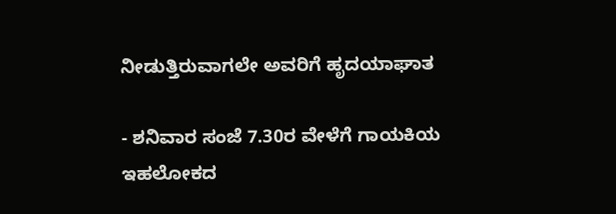ನೀಡುತ್ತಿರುವಾಗಲೇ ಅವರಿಗೆ ಹೃದಯಾಘಾತ

- ಶನಿವಾರ ಸಂಜೆ 7.30ರ ವೇಳೆಗೆ ಗಾಯಕಿಯ ಇಹಲೋಕದ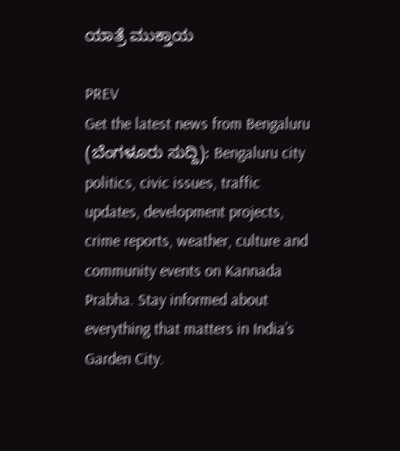ಯಾತ್ರೆ ಮುಕ್ತಾಯ

PREV
Get the latest news from Bengaluru (ಬೆಂಗಳೂರು ಸುದ್ದಿ): Bengaluru city politics, civic issues, traffic updates, development projects, crime reports, weather, culture and community events on Kannada Prabha. Stay informed about everything that matters in India’s Garden City.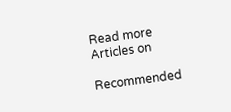Read more Articles on

Recommended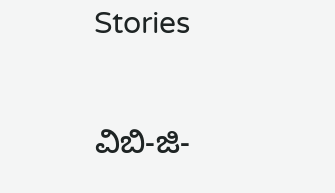Stories

ವಿಬಿ-ಜಿ-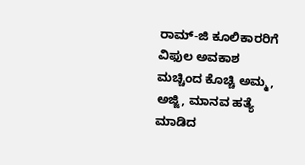ರಾಮ್‌-ಜಿ ಕೂಲಿಕಾರರಿಗೆ ವಿಫುಲ ಅವಕಾಶ
ಮಚ್ಚಿಂದ ಕೊಚ್ಚಿ ಅಮ್ಮ, ಅಜ್ಜಿ, ಮಾನವ ಹತ್ಯೆ ಮಾಡಿದ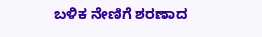ಬಳಿಕ ನೇಣಿಗೆ ಶರಣಾದ